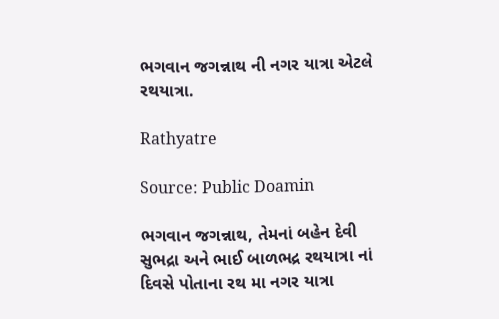ભગવાન જગન્નાથ ની નગર યાત્રા એટલે રથયાત્રા.

Rathyatre

Source: Public Doamin

ભગવાન જગન્નાથ, તેમનાં બહેન દેવી સુભદ્રા અને ભાઈ બાળભદ્ર રથયાત્રા નાં દિવસે પોતાના રથ મા નગર યાત્રા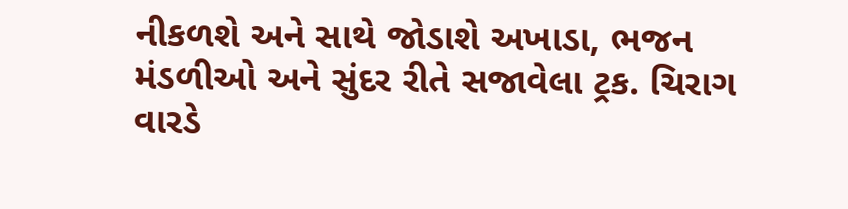નીકળશે અને સાથે જોડાશે અખાડા, ભજન મંડળીઓ અને સુંદર રીતે સજાવેલા ટ્રક. ચિરાગ વારડે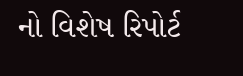નો વિશેષ રિપોર્ટ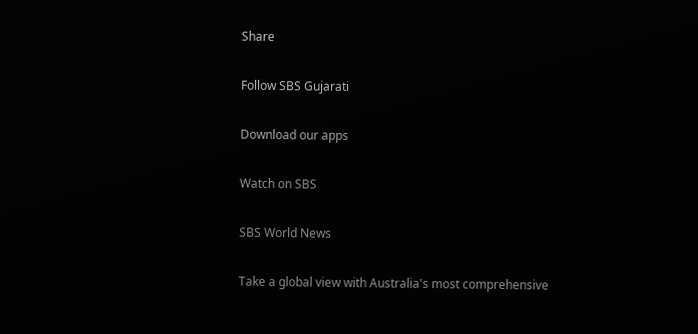Share

Follow SBS Gujarati

Download our apps

Watch on SBS

SBS World News

Take a global view with Australia's most comprehensive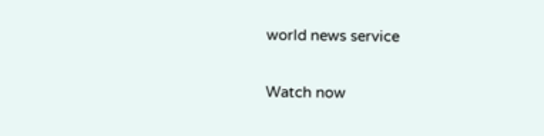world news service

Watch now